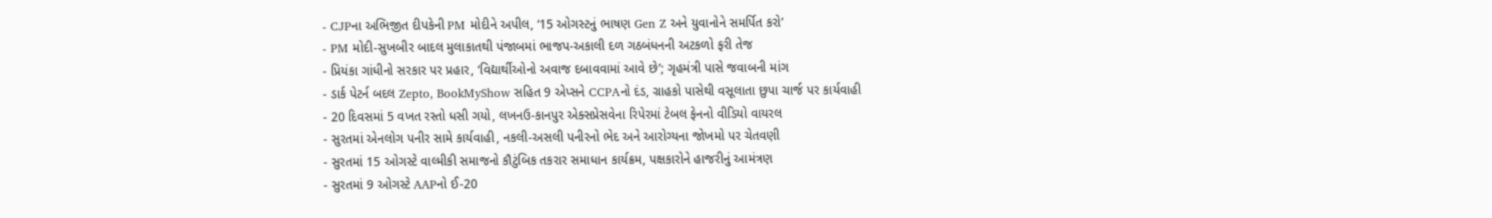- CJPના અભિજીત દીપકેની PM મોદીને અપીલ, ‘15 ઓગસ્ટનું ભાષણ Gen Z અને યુવાનોને સમર્પિત કરો’
- PM મોદી-સુખબીર બાદલ મુલાકાતથી પંજાબમાં ભાજપ-અકાલી દળ ગઠબંધનની અટકળો ફરી તેજ
- પ્રિયંકા ગાંધીનો સરકાર પર પ્રહાર, ‘વિદ્યાર્થીઓનો અવાજ દબાવવામાં આવે છે’; ગૃહમંત્રી પાસે જવાબની માંગ
- ડાર્ક પેટર્ન બદલ Zepto, BookMyShow સહિત 9 એપ્સને CCPAનો દંડ, ગ્રાહકો પાસેથી વસૂલાતા છુપા ચાર્જ પર કાર્યવાહી
- 20 દિવસમાં 5 વખત રસ્તો ધસી ગયો, લખનઉ-કાનપુર એક્સપ્રેસવેના રિપેરમાં ટેબલ ફેનનો વીડિયો વાયરલ
- સુરતમાં એનલોગ પનીર સામે કાર્યવાહી, નકલી-અસલી પનીરનો ભેદ અને આરોગ્યના જોખમો પર ચેતવણી
- સુરતમાં 15 ઓગસ્ટે વાલ્મીકી સમાજનો કૌટુંબિક તકરાર સમાધાન કાર્યક્રમ, પક્ષકારોને હાજરીનું આમંત્રણ
- સુરતમાં 9 ઓગસ્ટે AAPનો ઈ-20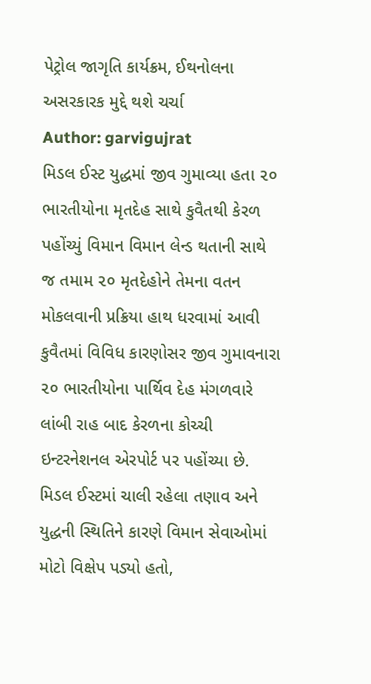પેટ્રોલ જાગૃતિ કાર્યક્રમ, ઈથનોલના અસરકારક મુદ્દે થશે ચર્ચા
Author: garvigujrat
મિડલ ઈસ્ટ યુદ્ધમાં જીવ ગુમાવ્યા હતા ૨૦ ભારતીયોના મૃતદેહ સાથે કુવૈતથી કેરળ પહોંચ્યું વિમાન વિમાન લેન્ડ થતાની સાથે જ તમામ ૨૦ મૃતદેહોને તેમના વતન મોકલવાની પ્રક્રિયા હાથ ધરવામાં આવી કુવૈતમાં વિવિધ કારણોસર જીવ ગુમાવનારા ૨૦ ભારતીયોના પાર્થિવ દેહ મંગળવારે લાંબી રાહ બાદ કેરળના કોચ્ચી ઇન્ટરનેશનલ એરપોર્ટ પર પહોંચ્યા છે. મિડલ ઈસ્ટમાં ચાલી રહેલા તણાવ અને યુદ્ધની સ્થિતિને કારણે વિમાન સેવાઓમાં મોટો વિક્ષેપ પડ્યો હતો,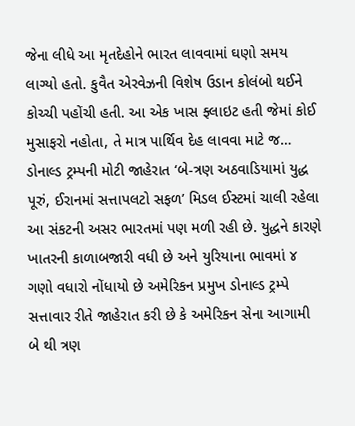જેના લીધે આ મૃતદેહોને ભારત લાવવામાં ઘણો સમય લાગ્યો હતો. કુવૈત એરવેઝની વિશેષ ઉડાન કોલંબો થઈને કોચ્ચી પહોંચી હતી. આ એક ખાસ ફ્લાઇટ હતી જેમાં કોઈ મુસાફરો નહોતા, તે માત્ર પાર્થિવ દેહ લાવવા માટે જ…
ડોનાલ્ડ ટ્રમ્પની મોટી જાહેરાત ‘બે-ત્રણ અઠવાડિયામાં યુદ્ધ પૂરું, ઈરાનમાં સત્તાપલટો સફળ’ મિડલ ઈસ્ટમાં ચાલી રહેલા આ સંકટની અસર ભારતમાં પણ મળી રહી છે. યુદ્ધને કારણે ખાતરની કાળાબજારી વધી છે અને યુરિયાના ભાવમાં ૪ ગણો વધારો નોંધાયો છે અમેરિકન પ્રમુખ ડોનાલ્ડ ટ્રમ્પે સત્તાવાર રીતે જાહેરાત કરી છે કે અમેરિકન સેના આગામી બે થી ત્રણ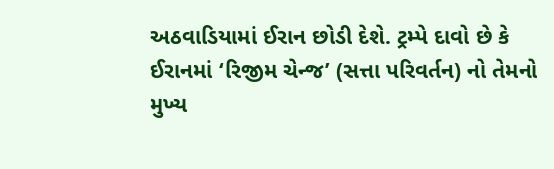અઠવાડિયામાં ઈરાન છોડી દેશે. ટ્રમ્પે દાવો છે કે ઈરાનમાં ‘રિજીમ ચેન્જ’ (સત્તા પરિવર્તન) નો તેમનો મુખ્ય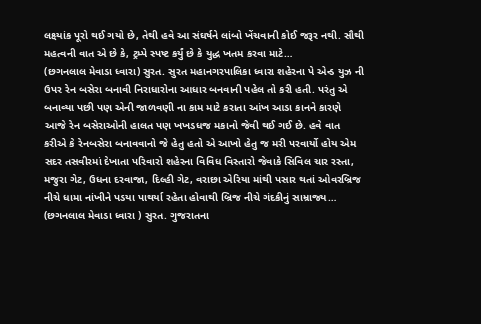લક્ષ્યાંક પૂરો થઈ ગયો છે, તેથી હવે આ સંઘર્ષને લાંબો ખેંચવાની કોઈ જરૂર નથી. સૌથી મહત્વની વાત એ છે કે, ટ્રમ્પે સ્પષ્ટ કર્યું છે કે યુદ્ધ ખતમ કરવા માટે…
(છગનલાલ મેવાડા ધ્વારા) સુરત. સુરત મહાનગરપાલિકા ધ્વારા શહેરના પે એન્ડ યુઝ ની ઉપર રેન બસેરા બનાવી નિરાધારોના આધાર બનવાની પહેલ તો કરી હતી. પરંતુ એ બનાવ્યા પછી પણ એની જાળવણી ના કામ માટે કરાતા આંખ આડા કાનને કારણે આજે રેન બસેરાઓની હાલત પણ ખખડધજ મકાનો જેવી થઈ ગઈ છે. હવે વાત કરીએ કે રેનબસેરા બનાવવાનો જે હેતુ હતો એ આખો હેતુ જ મરી પરવાર્યો હોય એમ સદર તસવીરમાં દેખાતા પરિવારો શહેરના વિવિધ વિસ્તારો જેવાકે સિવિલ ચાર રસ્તા, મજુરા ગેટ, ઉધના દરવાજા, દિલ્હી ગેટ, વરાછા એરિયા માંથી પસાર થતાં ઓવરબ્રિજ નીચે ધામા નાંખીને પડયા પાથર્યા રહેતા હોવાથી બ્રિજ નીચે ગંદકીનું સામ્રાજ્ય…
(છગનલાલ મેવાડા ધ્વારા ) સુરત. ગુજરાતના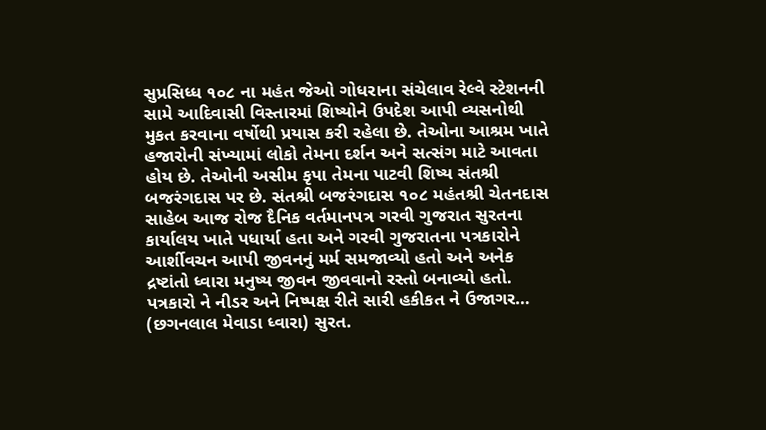સુપ્રસિધ્ધ ૧૦૮ ના મહંત જેઓ ગોધરાના સંચેલાવ રેલ્વે સ્ટેશનની સામે આદિવાસી વિસ્તારમાં શિષ્યોને ઉપદેશ આપી વ્યસનોથી મુકત કરવાના વર્ષોથી પ્રયાસ કરી રહેલા છે. તેઓના આશ્રમ ખાતે હજારોની સંખ્યામાં લોકો તેમના દર્શન અને સત્સંગ માટે આવતા હોય છે. તેઓની અસીમ કૃપા તેમના પાટવી શિષ્ય સંતશ્રી બજરંગદાસ પર છે. સંતશ્રી બજરંગદાસ ૧૦૮ મહંતશ્રી ચેતનદાસ સાહેબ આજ રોજ દૈનિક વર્તમાનપત્ર ગરવી ગુજરાત સુરતના કાર્યાલય ખાતે પધાર્યા હતા અને ગરવી ગુજરાતના પત્રકારોને આર્શીવચન આપી જીવનનું મર્મ સમજાવ્યો હતો અને અનેક દ્રષ્ટાંતો ધ્વારા મનુષ્ય જીવન જીવવાનો રસ્તો બનાવ્યો હતો. પત્રકારો ને નીડર અને નિષ્પક્ષ રીતે સારી હકીકત ને ઉજાગર…
(છગનલાલ મેવાડા ધ્વારા) સુરત.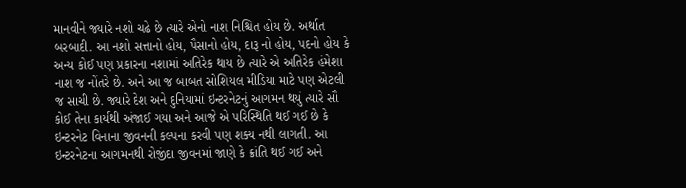માનવીને જ્યારે નશો ચઢે છે ત્યારે એનો નાશ નિશ્ચિત હોય છે. અર્થાત બરબાદી. આ નશો સત્તાનો હોય, પૈસાનો હોય, દારૂ નો હોય, પદનો હોય કે અન્ય કોઈ પણ પ્રકારના નશામાં અતિરેક થાય છે ત્યારે એ અતિરેક હંમેશા નાશ જ નોંતરે છે. અને આ જ બાબત સોશિયલ મીડિયા માટે પણ એટલી જ સાચી છે. જ્યારે દેશ અને દુનિયામાં ઇન્ટરનેટનું આગમન થયું ત્યારે સૌ કોઈ તેના કાર્યથી અંજાઈ ગયા અને આજે એ પરિસ્થિતિ થઈ ગઈ છે કે ઇન્ટરનેટ વિનાના જીવનની કલ્પના કરવી પણ શક્ય નથી લાગતી. આ ઇન્ટરનેટના આગમનથી રોજીંદા જીવનમાં જાણે કે ક્રાંતિ થઈ ગઈ અને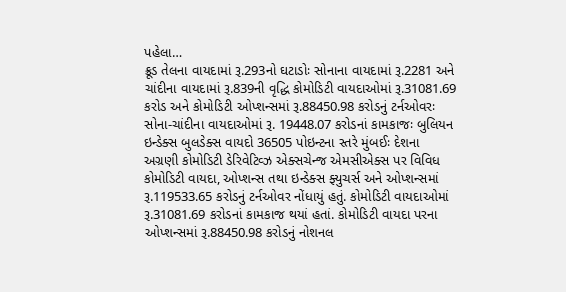પહેલા…
ક્રૂડ તેલના વાયદામાં રૂ.293નો ઘટાડોઃ સોનાના વાયદામાં રૂ.2281 અને ચાંદીના વાયદામાં રૂ.839ની વૃદ્ધિ કોમોડિટી વાયદાઓમાં રૂ.31081.69 કરોડ અને કોમોડિટી ઓપ્શન્સમાં રૂ.88450.98 કરોડનું ટર્નઓવરઃ સોના-ચાંદીના વાયદાઓમાં રૂ. 19448.07 કરોડનાં કામકાજઃ બુલિયન ઇન્ડેક્સ બુલડેક્સ વાયદો 36505 પોઇન્ટના સ્તરે મુંબઈઃ દેશના અગ્રણી કોમોડિટી ડેરિવેટિવ્ઝ એક્સચેન્જ એમસીએક્સ પર વિવિધ કોમોડિટી વાયદા, ઓપ્શન્સ તથા ઇન્ડેક્સ ફ્યુચર્સ અને ઓપ્શન્સમાં રૂ.119533.65 કરોડનું ટર્નઓવર નોંધાયું હતું. કોમોડિટી વાયદાઓમાં રૂ.31081.69 કરોડનાં કામકાજ થયાં હતાં. કોમોડિટી વાયદા પરના ઓપ્શન્સમાં રૂ.88450.98 કરોડનું નોશનલ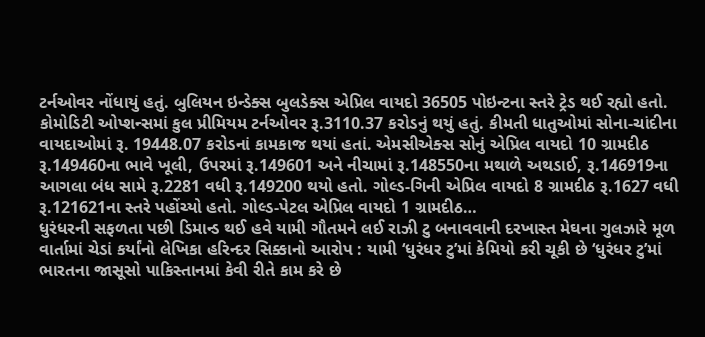ટર્નઓવર નોંધાયું હતું. બુલિયન ઇન્ડેક્સ બુલડેક્સ એપ્રિલ વાયદો 36505 પોઇન્ટના સ્તરે ટ્રેડ થઈ રહ્યો હતો. કોમોડિટી ઓપ્શન્સમાં કુલ પ્રીમિયમ ટર્નઓવર રૂ.3110.37 કરોડનું થયું હતું. કીમતી ધાતુઓમાં સોના-ચાંદીના વાયદાઓમાં રૂ. 19448.07 કરોડનાં કામકાજ થયાં હતાં. એમસીએક્સ સોનું એપ્રિલ વાયદો 10 ગ્રામદીઠ રૂ.149460ના ભાવે ખૂલી, ઉપરમાં રૂ.149601 અને નીચામાં રૂ.148550ના મથાળે અથડાઈ, રૂ.146919ના આગલા બંધ સામે રૂ.2281 વધી રૂ.149200 થયો હતો. ગોલ્ડ-ગિની એપ્રિલ વાયદો 8 ગ્રામદીઠ રૂ.1627 વધી રૂ.121621ના સ્તરે પહોંચ્યો હતો. ગોલ્ડ-પેટલ એપ્રિલ વાયદો 1 ગ્રામદીઠ…
ધુરંધરની સફળતા પછી ડિમાન્ડ થઈ હવે યામી ગૌતમને લઈ રાઝી ટુ બનાવવાની દરખાસ્ત મેઘના ગુલઝારે મૂળ વાર્તામાં ચેડાં કર્યાંનો લેખિકા હરિન્દર સિક્કાનો આરોપ : યામી ‘ધુરંધર ટુ’માં કેમિયો કરી ચૂકી છે ‘ધુરંધર ટુ’માં ભારતના જાસૂસો પાકિસ્તાનમાં કેવી રીતે કામ કરે છે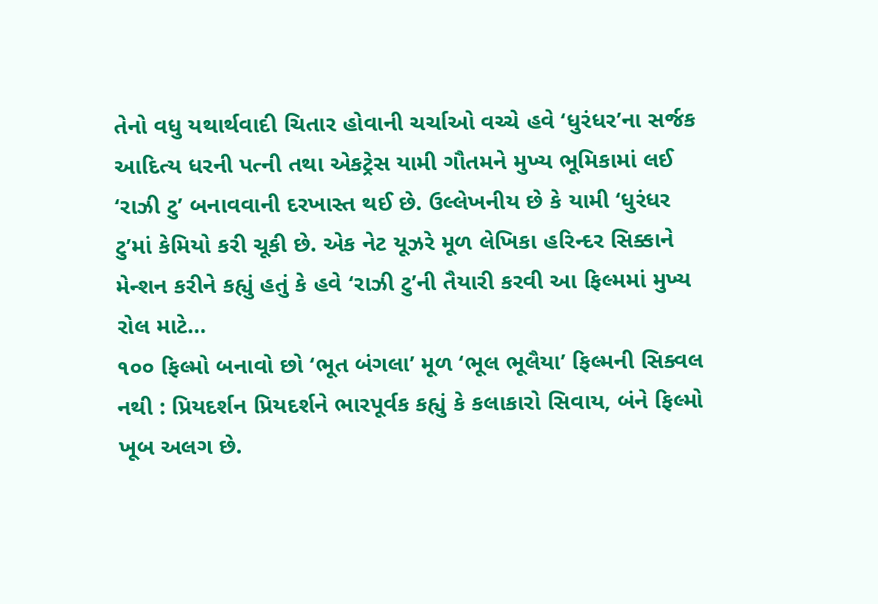તેનો વધુ યથાર્થવાદી ચિતાર હોવાની ચર્ચાઓ વચ્ચે હવે ‘ધુરંધર’ના સર્જક આદિત્ય ધરની પત્ની તથા એકટ્રેસ યામી ગૌતમને મુખ્ય ભૂમિકામાં લઈ ‘રાઝી ટુ’ બનાવવાની દરખાસ્ત થઈ છે. ઉલ્લેખનીય છે કે યામી ‘ધુરંધર ટુ’માં કેમિયો કરી ચૂકી છે. એક નેટ યૂઝરે મૂળ લેખિકા હરિન્દર સિક્કાને મેન્શન કરીને કહ્યું હતું કે હવે ‘રાઝી ટુ’ની તૈયારી કરવી આ ફિલ્મમાં મુખ્ય રોલ માટે…
૧૦૦ ફિલ્મો બનાવો છો ‘ભૂત બંગલા’ મૂળ ‘ભૂલ ભૂલૈયા’ ફિલ્મની સિક્વલ નથી : પ્રિયદર્શન પ્રિયદર્શને ભારપૂર્વક કહ્યું કે કલાકારો સિવાય, બંને ફિલ્મો ખૂબ અલગ છે.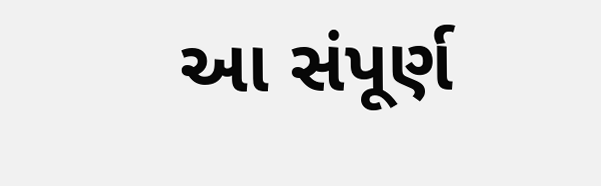આ સંપૂર્ણ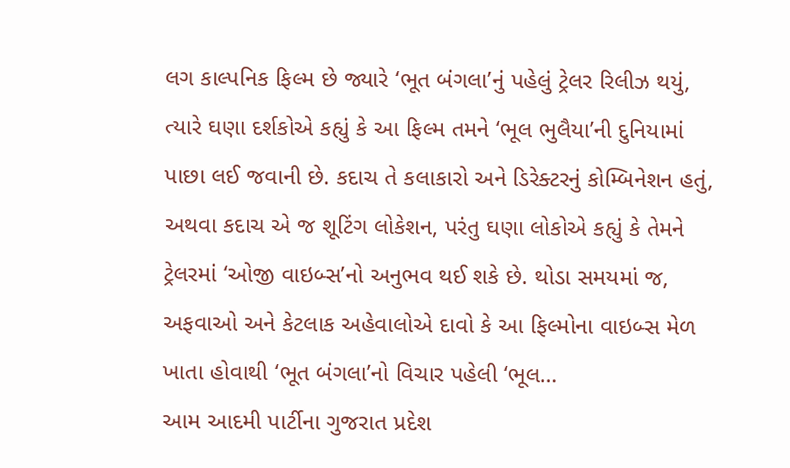લગ કાલ્પનિક ફિલ્મ છે જ્યારે ‘ભૂત બંગલા’નું પહેલું ટ્રેલર રિલીઝ થયું, ત્યારે ઘણા દર્શકોએ કહ્યું કે આ ફિલ્મ તમને ‘ભૂલ ભુલૈયા’ની દુનિયામાં પાછા લઈ જવાની છે. કદાચ તે કલાકારો અને ડિરેક્ટરનું કોમ્બિનેશન હતું, અથવા કદાચ એ જ શૂટિંગ લોકેશન, પરંતુ ઘણા લોકોએ કહ્યું કે તેમને ટ્રેલરમાં ‘ઓજી વાઇબ્સ’નો અનુભવ થઈ શકે છે. થોડા સમયમાં જ, અફવાઓ અને કેટલાક અહેવાલોએ દાવો કે આ ફિલ્મોના વાઇબ્સ મેળ ખાતા હોવાથી ‘ભૂત બંગલા’નો વિચાર પહેલી ‘ભૂલ…
આમ આદમી પાર્ટીના ગુજરાત પ્રદેશ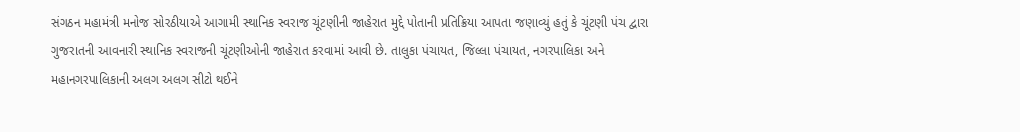સંગઠન મહામંત્રી મનોજ સોરઠીયાએ આગામી સ્થાનિક સ્વરાજ ચૂંટણીની જાહેરાત મુદ્દે પોતાની પ્રતિક્રિયા આપતા જણાવ્યું હતું કે ચૂંટણી પંચ દ્વારા ગુજરાતની આવનારી સ્થાનિક સ્વરાજની ચૂંટણીઓની જાહેરાત કરવામાં આવી છે. તાલુકા પંચાયત, જિલ્લા પંચાયત, નગરપાલિકા અને મહાનગરપાલિકાની અલગ અલગ સીટો થઈને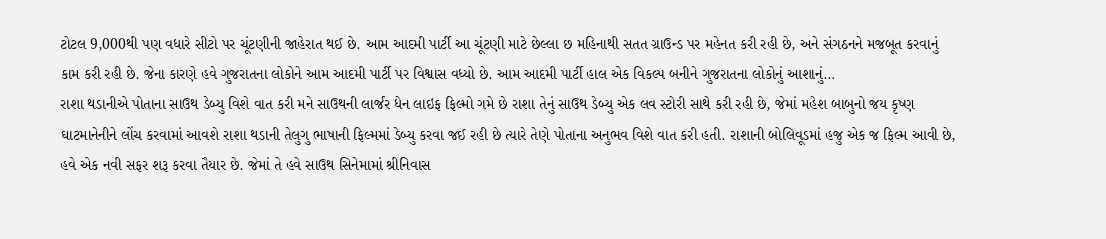ટોટલ 9,000થી પણ વધારે સીટો પર ચૂંટણીની જાહેરાત થઈ છે. આમ આદમી પાર્ટી આ ચૂંટણી માટે છેલ્લા છ મહિનાથી સતત ગ્રાઉન્ડ પર મહેનત કરી રહી છે, અને સંગઠનને મજબૂત કરવાનું કામ કરી રહી છે. જેના કારણે હવે ગુજરાતના લોકોને આમ આદમી પાર્ટી પર વિશ્વાસ વધ્યો છે. આમ આદમી પાર્ટી હાલ એક વિકલ્પ બનીને ગુજરાતના લોકોનું આશાનું…
રાશા થડાનીએ પોતાના સાઉથ ડેબ્યુ વિશે વાત કરી મને સાઉથની લાર્જર ધેન લાઇફ ફિલ્મો ગમે છે રાશા તેનું સાઉથ ડેબ્યુ એક લવ સ્ટોરી સાથે કરી રહી છે, જેમાં મહેશ બાબુનો જય કૃષ્ણ ઘાટમાનેનીને લોંચ કરવામાં આવશે રાશા થડાની તેલુગુ ભાષાની ફિલ્મમાં ડેબ્યુ કરવા જઈ રહી છે ત્યારે તેણે પોતાના અનુભવ વિશે વાત કરી હતી. રાશાની બોલિવૂડમાં હજુ એક જ ફિલ્મ આવી છે, હવે એક નવી સફર શરૂ કરવા તૈયાર છે. જેમાં તે હવે સાઉથ સિનેમામાં શ્રીનિવાસ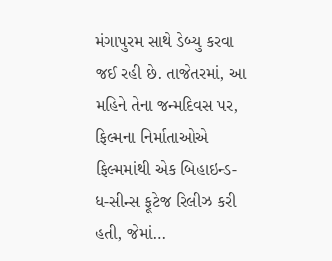મંગાપુરમ સાથે ડેબ્યુ કરવા જઈ રહી છે. તાજેતરમાં, આ મહિને તેના જન્મદિવસ પર, ફિલ્મના નિર્માતાઓએ ફિલ્મમાંથી એક બિહાઇન્ડ-ધ-સીન્સ ફૂટેજ રિલીઝ કરી હતી, જેમાં…